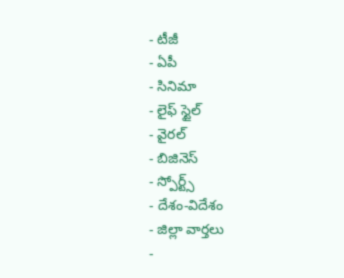- టీజీ
- ఏపీ
- సినిమా
- లైఫ్ స్టైల్
- వైరల్
- బిజినెస్
- స్పోర్ట్స్
- దేశం-విదేశం
- జిల్లా వార్తలు
-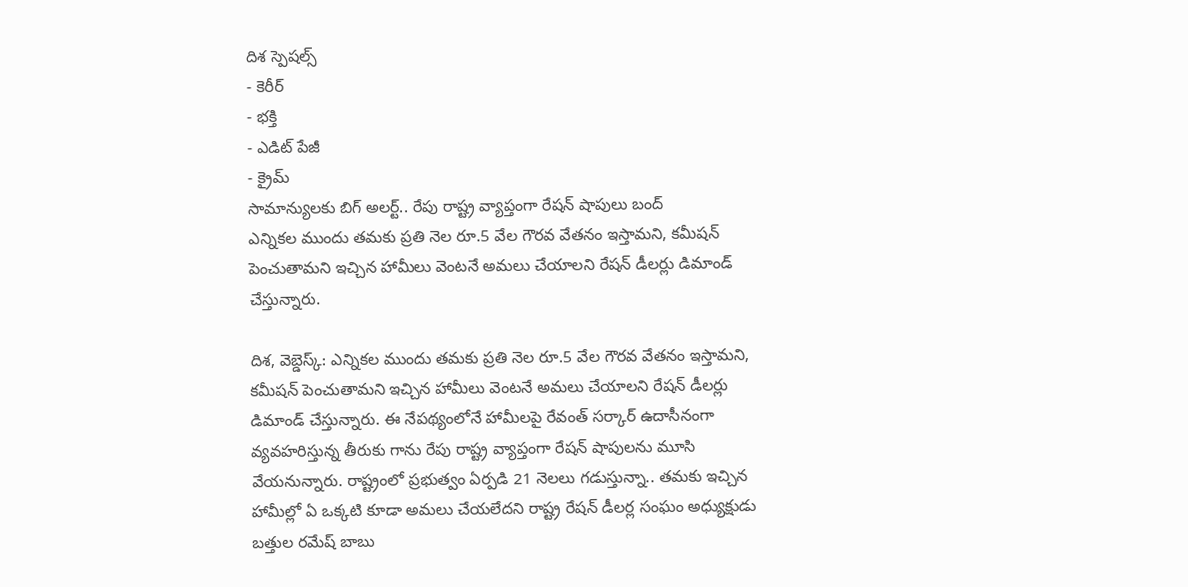దిశ స్పెషల్స్
- కెరీర్
- భక్తి
- ఎడిట్ పేజీ
- క్రైమ్
సామాన్యులకు బిగ్ అలర్ట్.. రేపు రాష్ట్ర వ్యాప్తంగా రేషన్ షాపులు బంద్
ఎన్నికల ముందు తమకు ప్రతి నెల రూ.5 వేల గౌరవ వేతనం ఇస్తామని, కమీషన్ పెంచుతామని ఇచ్చిన హామీలు వెంటనే అమలు చేయాలని రేషన్ డీలర్లు డిమాండ్ చేస్తున్నారు.

దిశ, వెబ్డెస్క్: ఎన్నికల ముందు తమకు ప్రతి నెల రూ.5 వేల గౌరవ వేతనం ఇస్తామని, కమీషన్ పెంచుతామని ఇచ్చిన హామీలు వెంటనే అమలు చేయాలని రేషన్ డీలర్లు డిమాండ్ చేస్తున్నారు. ఈ నేపథ్యంలోనే హామీలపై రేవంత్ సర్కార్ ఉదాసీనంగా వ్యవహరిస్తున్న తీరుకు గాను రేపు రాష్ట్ర వ్యాప్తంగా రేషన్ షాపులను మూసి వేయనున్నారు. రాష్ట్రంలో ప్రభుత్వం ఏర్పడి 21 నెలలు గడుస్తున్నా.. తమకు ఇచ్చిన హామీల్లో ఏ ఒక్కటి కూడా అమలు చేయలేదని రాష్ట్ర రేషన్ డీలర్ల సంఘం అధ్యుక్షుడు బత్తుల రమేష్ బాబు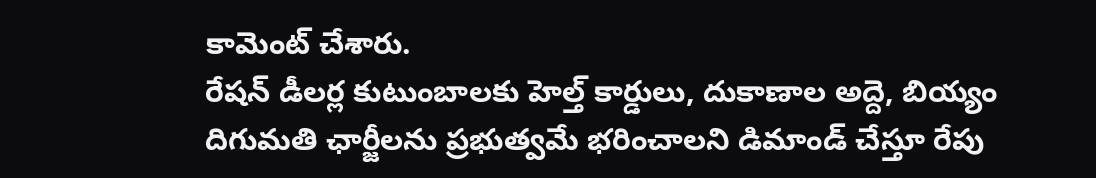కామెంట్ చేశారు.
రేషన్ డీలర్ల కుటుంబాలకు హెల్త్ కార్డులు, దుకాణాల అద్దె, బియ్యం దిగుమతి ఛార్జీలను ప్రభుత్వమే భరించాలని డిమాండ్ చేస్తూ రేపు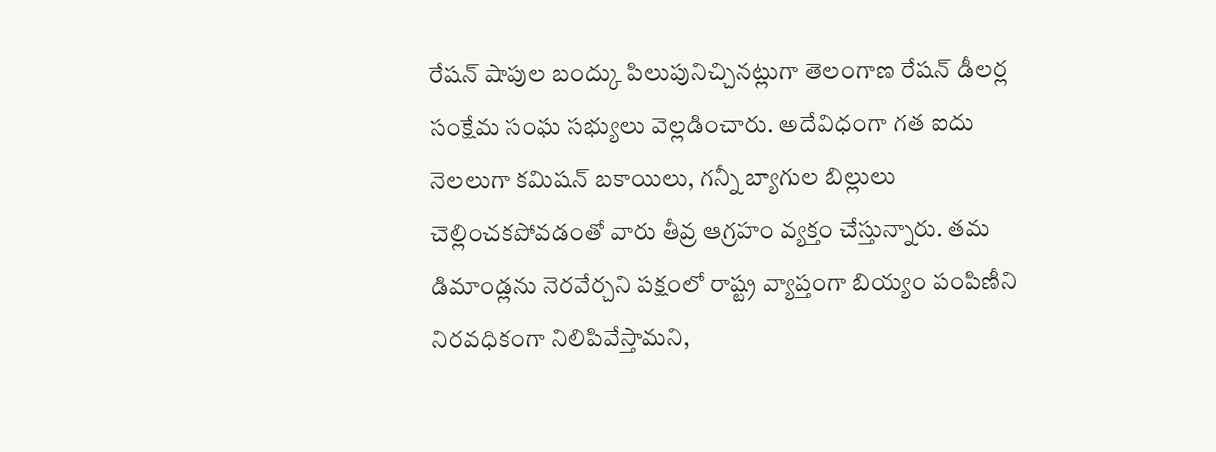రేషన్ షాపుల బంద్కు పిలుపునిచ్చినట్లుగా తెలంగాణ రేషన్ డీలర్ల సంక్షేమ సంఘ సభ్యులు వెల్లడించారు. అదేవిధంగా గత ఐదు నెలలుగా కమిషన్ బకాయిలు, గన్నీ బ్యాగుల బిల్లులు చెల్లించకపోవడంతో వారు తీవ్ర ఆగ్రహం వ్యక్తం చేస్తున్నారు. తమ డిమాండ్లను నెరవేర్చని పక్షంలో రాష్ట్ర వ్యాప్తంగా బియ్యం పంపిణీని నిరవధికంగా నిలిపివేస్తామని,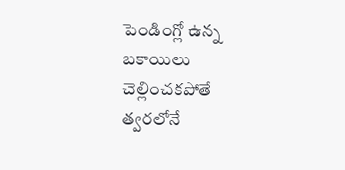పెండింగ్లో ఉన్న బకాయిలు చెల్లించకపోతే త్వరలోనే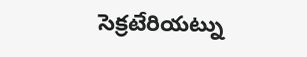సెక్రటేరియట్ను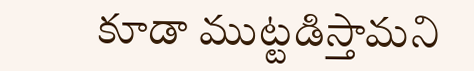కూడా ముట్టడిస్తామని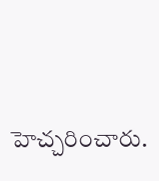హెచ్చరించారు.